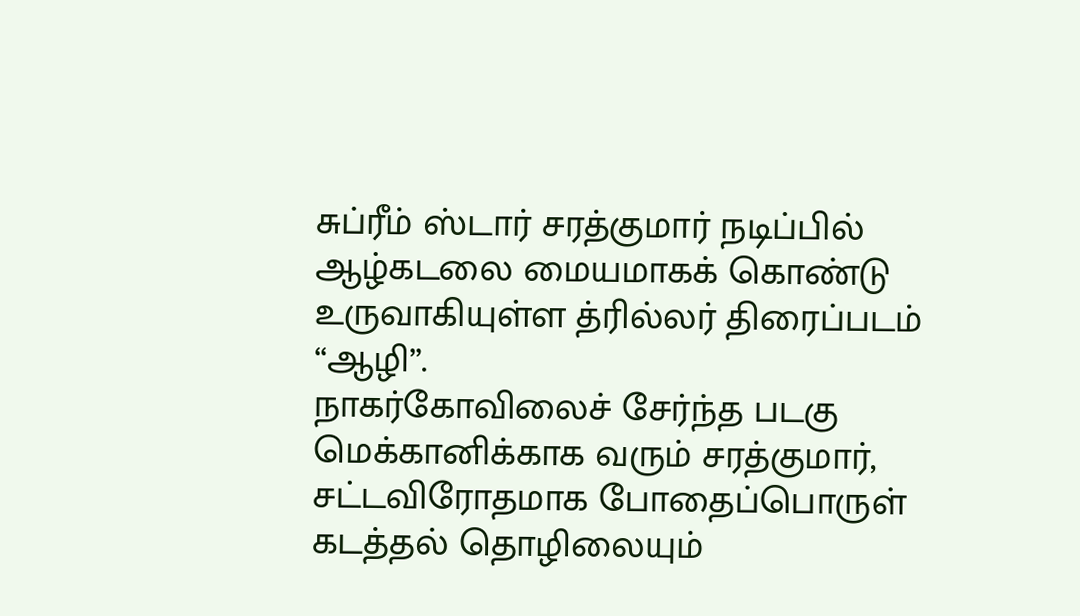சுப்ரீம் ஸ்டார் சரத்குமார் நடிப்பில் ஆழ்கடலை மையமாகக் கொண்டு உருவாகியுள்ள த்ரில்லர் திரைப்படம் “ஆழி”.
நாகர்கோவிலைச் சேர்ந்த படகு மெக்கானிக்காக வரும் சரத்குமார், சட்டவிரோதமாக போதைப்பொருள் கடத்தல் தொழிலையும்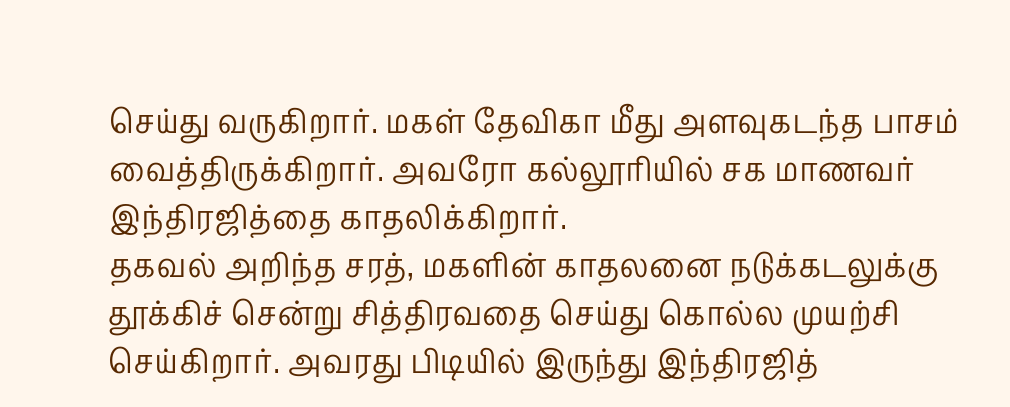செய்து வருகிறார். மகள் தேவிகா மீது அளவுகடந்த பாசம் வைத்திருக்கிறார். அவரோ கல்லூரியில் சக மாணவர் இந்திரஜித்தை காதலிக்கிறார்.
தகவல் அறிந்த சரத், மகளின் காதலனை நடுக்கடலுக்கு தூக்கிச் சென்று சித்திரவதை செய்து கொல்ல முயற்சி செய்கிறார். அவரது பிடியில் இருந்து இந்திரஜித்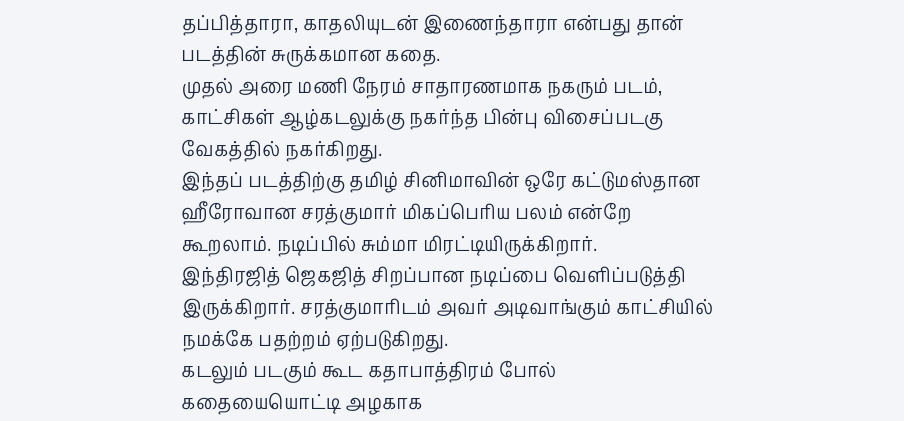தப்பித்தாரா, காதலியுடன் இணைந்தாரா என்பது தான் படத்தின் சுருக்கமான கதை.
முதல் அரை மணி நேரம் சாதாரணமாக நகரும் படம், காட்சிகள் ஆழ்கடலுக்கு நகர்ந்த பின்பு விசைப்படகு வேகத்தில் நகர்கிறது.
இந்தப் படத்திற்கு தமிழ் சினிமாவின் ஒரே கட்டுமஸ்தான ஹீரோவான சரத்குமார் மிகப்பெரிய பலம் என்றே கூறலாம். நடிப்பில் சும்மா மிரட்டியிருக்கிறார்.
இந்திரஜித் ஜெகஜித் சிறப்பான நடிப்பை வெளிப்படுத்தி இருக்கிறார். சரத்குமாரிடம் அவர் அடிவாங்கும் காட்சியில் நமக்கே பதற்றம் ஏற்படுகிறது.
கடலும் படகும் கூட கதாபாத்திரம் போல் கதையையொட்டி அழகாக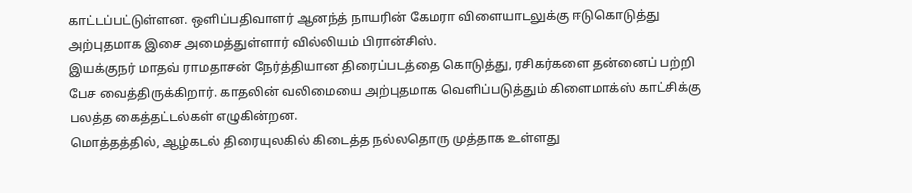காட்டப்பட்டுள்ளன. ஒளிப்பதிவாளர் ஆனந்த் நாயரின் கேமரா விளையாடலுக்கு ஈடுகொடுத்து அற்புதமாக இசை அமைத்துள்ளார் வில்லியம் பிரான்சிஸ்.
இயக்குநர் மாதவ் ராமதாசன் நேர்த்தியான திரைப்படத்தை கொடுத்து, ரசிகர்களை தன்னைப் பற்றி பேச வைத்திருக்கிறார். காதலின் வலிமையை அற்புதமாக வெளிப்படுத்தும் கிளைமாக்ஸ் காட்சிக்கு பலத்த கைத்தட்டல்கள் எழுகின்றன.
மொத்தத்தில், ஆழ்கடல் திரையுலகில் கிடைத்த நல்லதொரு முத்தாக உள்ளது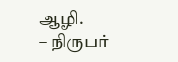ஆழி.
– நிருபர்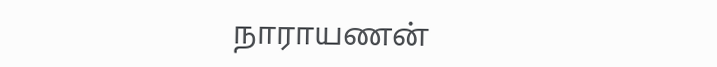நாராயணன்